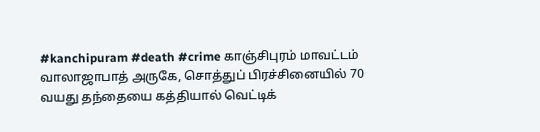#kanchipuram #death #crime காஞ்சிபுரம் மாவட்டம் வாலாஜாபாத் அருகே, சொத்துப் பிரச்சினையில் 70 வயது தந்தையை கத்தியால் வெட்டிக்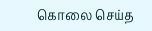கொலை செய்த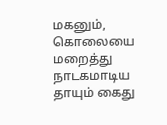மகனும், கொலையை மறைத்து நாடகமாடிய தாயும் கைது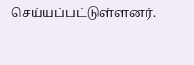செய்யப்பட்டுள்ளனர்.